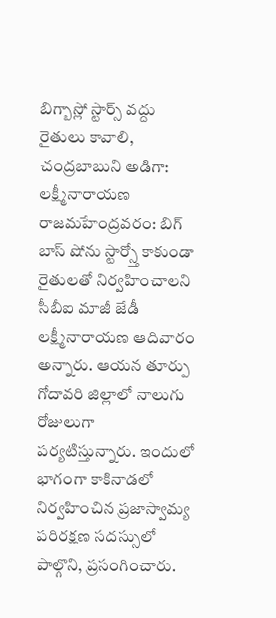బిగ్బాస్లో స్టార్స్ వద్దు రైతులు కావాలి, చంద్రబాబుని అడిగా: లక్ష్మీనారాయణ
రాజమహేంద్రవరం: బిగ్ బాస్ షోను స్టార్స్తో కాకుండా రైతులతో నిర్వహించాలని సీబీఐ మాజీ జేడీ లక్ష్మీనారాయణ ఆదివారం అన్నారు. ఆయన తూర్పు గోదావరి జిల్లాలో నాలుగు రోజులుగా పర్యటిస్తున్నారు. ఇందులో భాగంగా కాకినాడలో నిర్వహించిన ప్రజాస్వామ్య పరిరక్షణ సదస్సులో పాల్గొని, ప్రసంగించారు.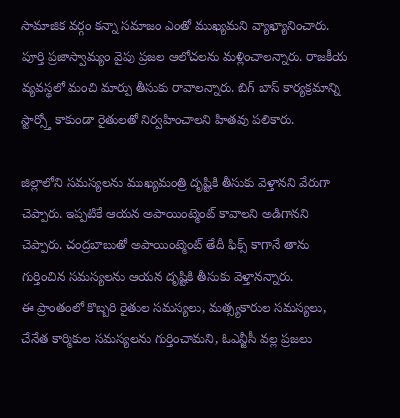సామాజిక వర్గం కన్నా సమాజం ఎంతో ముఖ్యమని వ్యాఖ్యానించారు. పూర్తి ప్రజాస్వామ్యం వైపు ప్రజల ఆలోచలను మళ్లించాలన్నారు. రాజకీయ వ్యవస్థలో మంచి మార్పు తీసుకు రావాలన్నారు. బిగ్ బాస్ కార్యక్రమాన్ని స్టార్స్తో కాకుండా రైతులతో నిర్వహించాలని హితవు పలికారు.

జిల్లాలోని సమస్యలను ముఖ్యమంత్రి దృష్టికి తీసుకు వెళ్తానని వేరుగా చెప్పారు. ఇప్పటికే ఆయన అపాయింట్మెంట్ కావాలని అడిగానని చెప్పారు. చంద్రబాబుతో అపాయింట్మెంట్ తేదీ ఫిక్స్ కాగానే తాను గుర్తించిన సమస్యలను ఆయన దృష్టికి తీసుకు వెళ్తానన్నారు.
ఈ ప్రాంతంలో కొబ్బరి రైతుల సమస్యలు, మత్స్యకారుల సమస్యలు, చేనేత కార్మికుల సమస్యలను గుర్తించామని, ఓఎన్జీసీ వల్ల ప్రజలు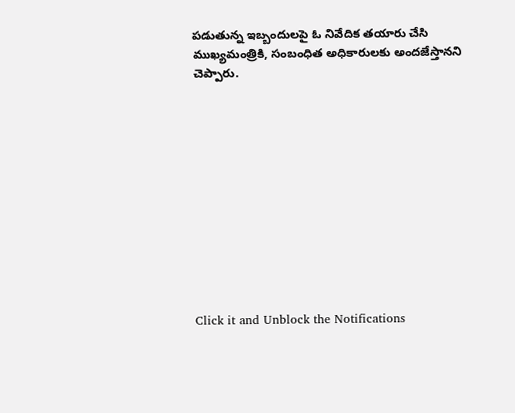పడుతున్న ఇబ్బందులపై ఓ నివేదిక తయారు చేసి ముఖ్యమంత్రికి, సంబంధిత అధికారులకు అందజేస్తానని చెప్పారు.












Click it and Unblock the Notifications